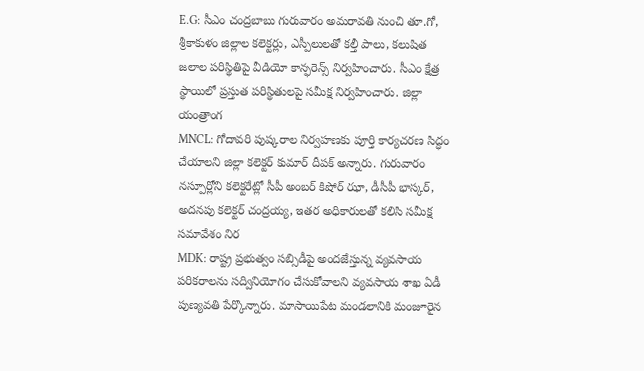E.G: సీఎం చంద్రబాబు గురువారం అమరావతి నుంచి తూ.గో, శ్రీకాకుళం జిల్లాల కలెక్టర్లు, ఎస్పీలులతో కల్తీ పాలు, కలుషిత జలాల పరిస్థితిపై వీడియో కాన్ఫరెన్స్ నిర్వహించారు. సీఎం క్షేత్ర స్థాయిలో ప్రస్తుత పరిస్థితులపై సమీక్ష నిర్వహించారు. జిల్లా యంత్రాంగ
MNCL: గోదావరి పుష్కరాల నిర్వహణకు పూర్తి కార్యచరణ సిద్ధం చేయాలని జిల్లా కలెక్టర్ కుమార్ దీపక్ అన్నారు. గురువారం నస్పూర్లోని కలెక్టరేట్లో సీపీ అంబర్ కిషోర్ ఝా, డీసీపీ భాస్కర్, అదనపు కలెక్టర్ చంద్రయ్య, ఇతర అధికారులతో కలిసి సమీక్ష సమావేశం నిర
MDK: రాష్ట్ర ప్రభుత్వం సబ్సిడీపై అందజేస్తున్న వ్యవసాయ పరికరాలను సద్వినియోగం చేసుకోవాలని వ్యవసాయ శాఖ ఏడీ పుణ్యవతి పేర్కొన్నారు. మాసాయిపేట మండలానికి మంజూరైన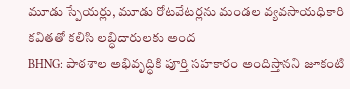మూడు స్పేయర్లు, మూడు రోటవేటర్లను మండల వ్యవసాయధికారి కవితతో కలిసి లబ్ధిదారులకు అంద
BHNG: పాఠశాల అభివృద్ధికి పూర్తి సహకారం అందిస్తానని జూకంటి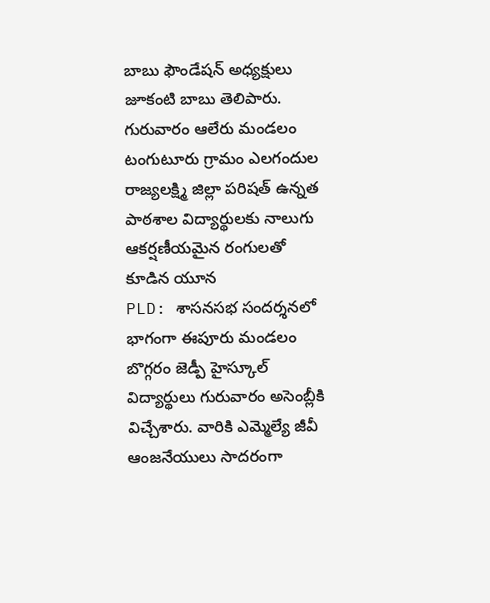బాబు ఫౌండేషన్ అధ్యక్షులు జూకంటి బాబు తెలిపారు. గురువారం ఆలేరు మండలం టంగుటూరు గ్రామం ఎలగందుల రాజ్యలక్ష్మి జిల్లా పరిషత్ ఉన్నత పాఠశాల విద్యార్థులకు నాలుగు ఆకర్షణీయమైన రంగులతో కూడిన యూన
PLD: శాసనసభ సందర్శనలో భాగంగా ఈపూరు మండలం బొగ్గరం జెడ్పీ హైస్కూల్ విద్యార్థులు గురువారం అసెంబ్లీకి విచ్చేశారు. వారికి ఎమ్మెల్యే జీవీ ఆంజనేయులు సాదరంగా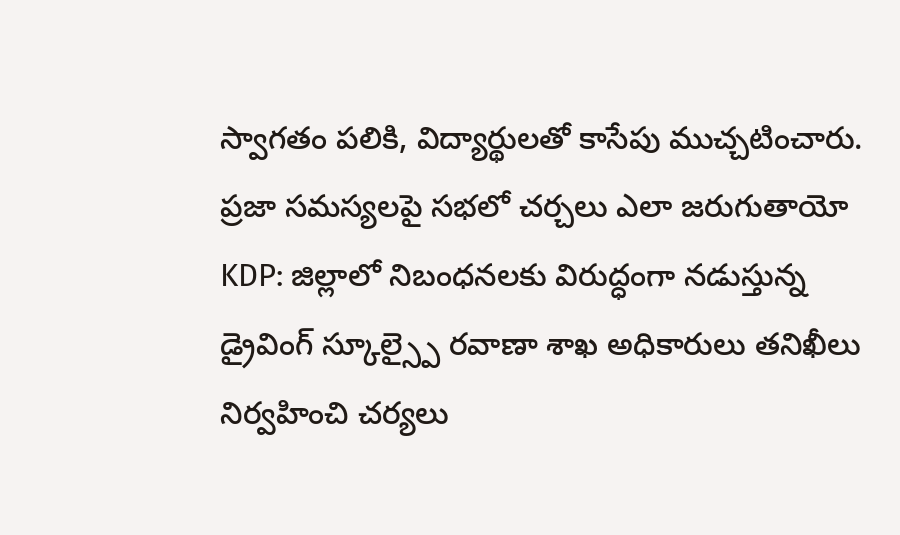స్వాగతం పలికి, విద్యార్థులతో కాసేపు ముచ్చటించారు. ప్రజా సమస్యలపై సభలో చర్చలు ఎలా జరుగుతాయో
KDP: జిల్లాలో నిబంధనలకు విరుద్ధంగా నడుస్తున్న డ్రైవింగ్ స్కూల్స్పై రవాణా శాఖ అధికారులు తనిఖీలు నిర్వహించి చర్యలు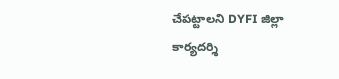చేపట్టాలని DYFI జిల్లా కార్యదర్శి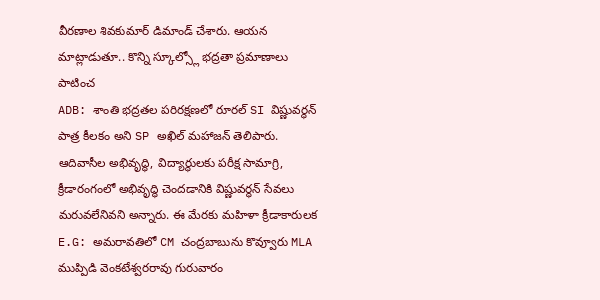వీరణాల శివకుమార్ డిమాండ్ చేశారు. ఆయన మాట్లాడుతూ.. కొన్ని స్కూల్స్లో భద్రతా ప్రమాణాలు పాటించ
ADB: శాంతి భద్రతల పరిరక్షణలో రూరల్ SI విష్ణువర్ధన్ పాత్ర కీలకం అని SP అఖిల్ మహాజన్ తెలిపారు. ఆదివాసీల అభివృద్ధి, విద్యార్థులకు పరీక్ష సామాగ్రి, క్రీడారంగంలో అభివృద్ధి చెందడానికి విష్ణువర్ధన్ సేవలు మరువలేనివని అన్నారు. ఈ మేరకు మహిళా క్రీడాకారులక
E.G: అమరావతిలో CM చంద్రబాబును కొవ్వూరు MLA ముప్పిడి వెంకటేశ్వరరావు గురువారం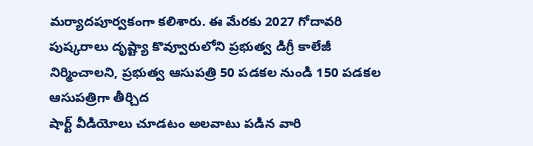మర్యాదపూర్వకంగా కలిశారు. ఈ మేరకు 2027 గోదావరి పుష్కరాలు దృష్ట్యా కొవ్వూరులోని ప్రభుత్వ డిగ్రీ కాలేజీ నిర్మించాలని, ప్రభుత్వ ఆసుపత్రి 50 పడకల నుండి 150 పడకల ఆసుపత్రిగా తీర్చిద
షార్ట్ వీడియోలు చూడటం అలవాటు పడిన వారి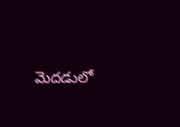మెదడులో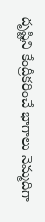దృష్టిని కేంద్రీకరించే భాగాలు నెమ్మదిగా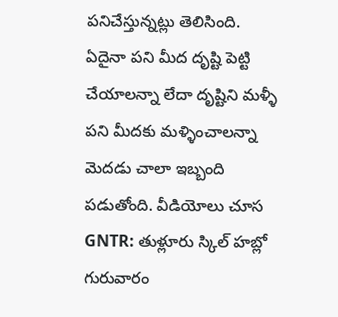పనిచేస్తున్నట్లు తెలిసింది. ఏదైనా పని మీద దృష్టి పెట్టి చేయాలన్నా లేదా దృష్టిని మళ్ళీ పని మీదకు మళ్ళించాలన్నా మెదడు చాలా ఇబ్బంది పడుతోంది. వీడియోలు చూస
GNTR: తుళ్లూరు స్కిల్ హబ్లో గురువారం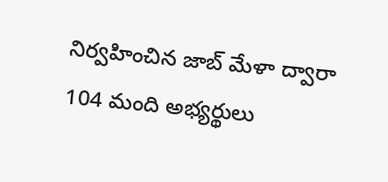నిర్వహించిన జాబ్ మేళా ద్వారా 104 మంది అభ్యర్థులు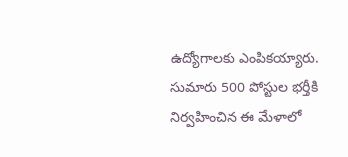ఉద్యోగాలకు ఎంపికయ్యారు. సుమారు 500 పోస్టుల భర్తీకి నిర్వహించిన ఈ మేళాలో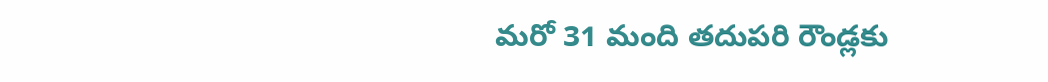మరో 31 మంది తదుపరి రౌండ్లకు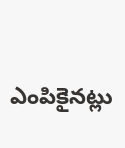ఎంపికైనట్లు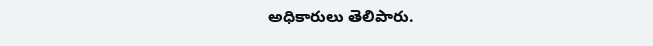అధికారులు తెలిపారు.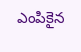ఎంపికైన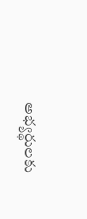అభ్యర్థులకు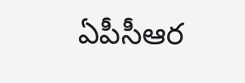ఏపీసీఆర